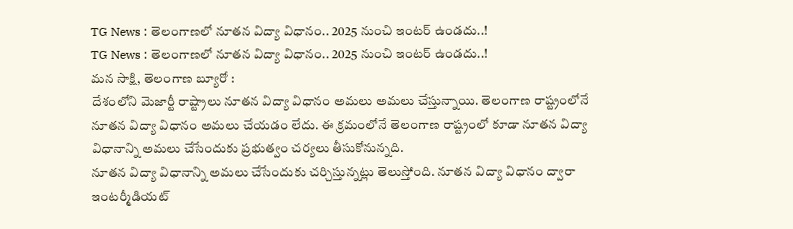TG News : తెలంగాణలో నూతన విద్యా విధానం.. 2025 నుంచి ఇంటర్ ఉండదు..!
TG News : తెలంగాణలో నూతన విద్యా విధానం.. 2025 నుంచి ఇంటర్ ఉండదు..!
మన సాక్షి, తెలంగాణ బ్యూరో :
దేశంలోని మెజార్టీ రాష్ట్రాలు నూతన విద్యా విధానం అమలు అమలు చేస్తున్నాయి. తెలంగాణ రాష్ట్రంలోనే నూతన విద్యా విధానం అమలు చేయడం లేదు. ఈ క్రమంలోనే తెలంగాణ రాష్ట్రంలో కూడా నూతన విద్యా విధానాన్ని అమలు చేసేందుకు ప్రభుత్వం చర్యలు తీసుకోనున్నది.
నూతన విద్యా విధానాన్ని అమలు చేసేందుకు చర్చిస్తున్నట్లు తెలుస్తోంది. నూతన విద్యా విధానం ద్వారా ఇంటర్మీడియట్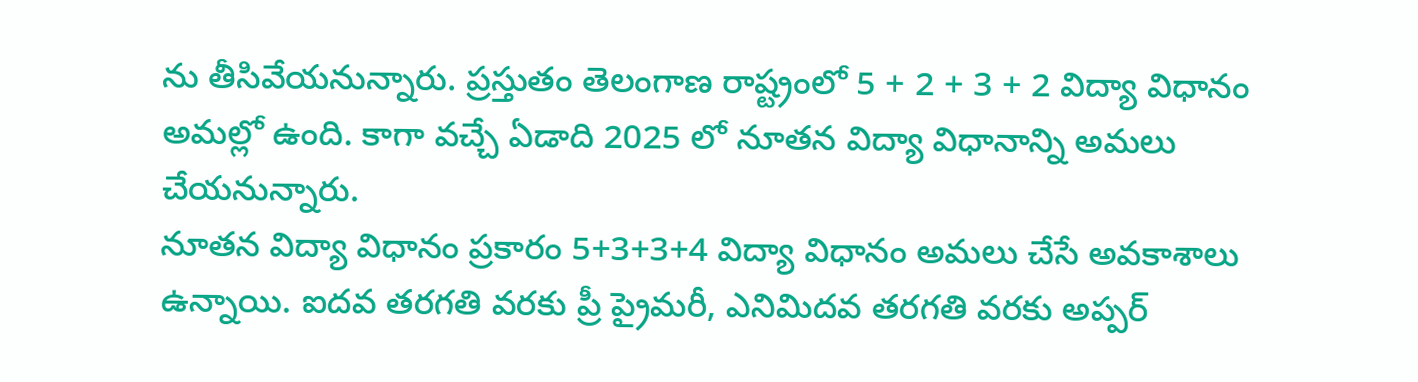ను తీసివేయనున్నారు. ప్రస్తుతం తెలంగాణ రాష్ట్రంలో 5 + 2 + 3 + 2 విద్యా విధానం అమల్లో ఉంది. కాగా వచ్చే ఏడాది 2025 లో నూతన విద్యా విధానాన్ని అమలు చేయనున్నారు.
నూతన విద్యా విధానం ప్రకారం 5+3+3+4 విద్యా విధానం అమలు చేసే అవకాశాలు ఉన్నాయి. ఐదవ తరగతి వరకు ప్రీ ప్రైమరీ, ఎనిమిదవ తరగతి వరకు అప్పర్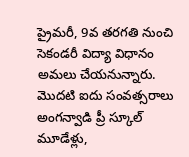ప్రైమరీ, 9వ తరగతి నుంచి సెకండరీ విద్యా విధానం అమలు చేయనున్నారు.
మొదటి ఐదు సంవత్సరాలు అంగన్వాడి ప్రీ స్కూల్ మూడేళ్లు,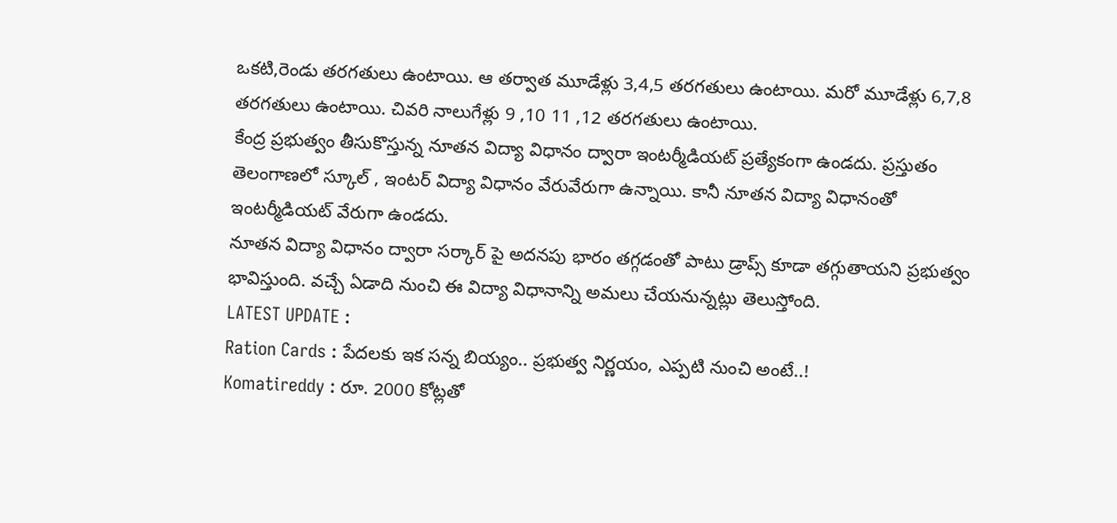ఒకటి,రెండు తరగతులు ఉంటాయి. ఆ తర్వాత మూడేళ్లు 3,4,5 తరగతులు ఉంటాయి. మరో మూడేళ్లు 6,7,8 తరగతులు ఉంటాయి. చివరి నాలుగేళ్లు 9 ,10 11 ,12 తరగతులు ఉంటాయి.
కేంద్ర ప్రభుత్వం తీసుకొస్తున్న నూతన విద్యా విధానం ద్వారా ఇంటర్మీడియట్ ప్రత్యేకంగా ఉండదు. ప్రస్తుతం తెలంగాణలో స్కూల్ , ఇంటర్ విద్యా విధానం వేరువేరుగా ఉన్నాయి. కానీ నూతన విద్యా విధానంతో ఇంటర్మీడియట్ వేరుగా ఉండదు.
నూతన విద్యా విధానం ద్వారా సర్కార్ పై అదనపు భారం తగ్గడంతో పాటు డ్రాప్స్ కూడా తగ్గుతాయని ప్రభుత్వం భావిస్తుంది. వచ్చే ఏడాది నుంచి ఈ విద్యా విధానాన్ని అమలు చేయనున్నట్లు తెలుస్తోంది.
LATEST UPDATE :
Ration Cards : పేదలకు ఇక సన్న బియ్యం.. ప్రభుత్వ నిర్ణయం, ఎప్పటి నుంచి అంటే..!
Komatireddy : రూ. 2000 కోట్లతో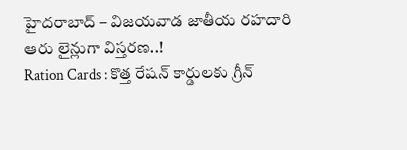హైదరాబాద్ – విజయవాడ జాతీయ రహదారి ఆరు లైన్లుగా విస్తరణ..!
Ration Cards : కొత్త రేషన్ కార్డులకు గ్రీన్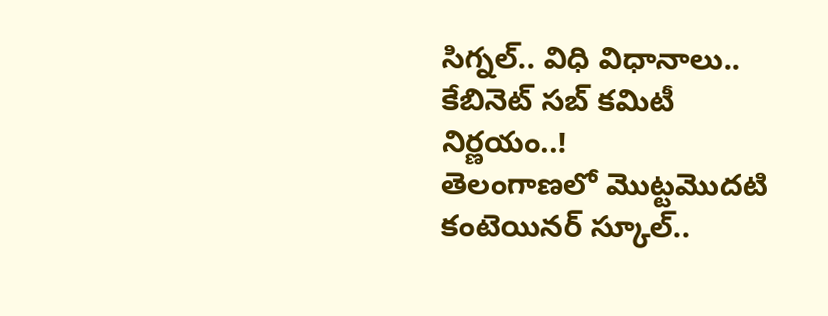సిగ్నల్.. విధి విధానాలు.. కేబినెట్ సబ్ కమిటీ నిర్ణయం..!
తెలంగాణలో మొట్టమొదటి కంటెయినర్ స్కూల్..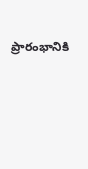ప్రారంభానికి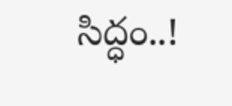సిద్ధం..!